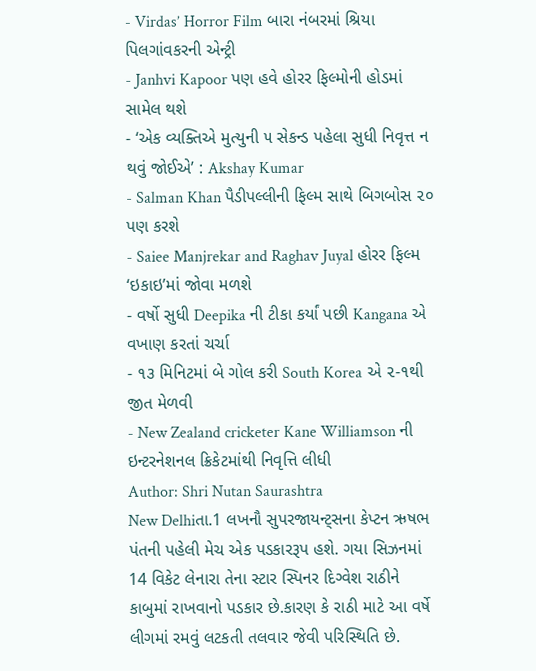- Virdas’ Horror Film બારા નંબરમાં શ્રિયા પિલગાંવકરની એન્ટ્રી
- Janhvi Kapoor પણ હવે હોરર ફિલ્મોની હોડમાં સામેલ થશે
- ‘એક વ્યક્તિએ મુત્યુની ૫ સેકન્ડ પહેલા સુધી નિવૃત્ત ન થવું જોઈએ’ : Akshay Kumar
- Salman Khan પૈડીપલ્લીની ફિલ્મ સાથે બિગબોસ ૨૦ પણ કરશે
- Saiee Manjrekar and Raghav Juyal હોરર ફિલ્મ ‘ઇકાઇ’માં જોવા મળશે
- વર્ષો સુધી Deepika ની ટીકા કર્યાં પછી Kangana એ વખાણ કરતાં ચર્ચા
- ૧૩ મિનિટમાં બે ગોલ કરી South Korea એ ૨-૧થી જીત મેળવી
- New Zealand cricketer Kane Williamson ની ઇન્ટરનેશનલ ક્રિકેટમાંથી નિવૃત્તિ લીધી
Author: Shri Nutan Saurashtra
New Delhiતા.1 લખનૌ સુપરજાયન્ટ્સના કેપ્ટન ઋષભ પંતની પહેલી મેચ એક પડકારરૂપ હશે. ગયા સિઝનમાં 14 વિકેટ લેનારા તેના સ્ટાર સ્પિનર દિગ્વેશ રાઠીને કાબુમાં રાખવાનો પડકાર છે.કારણ કે રાઠી માટે આ વર્ષે લીગમાં રમવું લટકતી તલવાર જેવી પરિસ્થિતિ છે.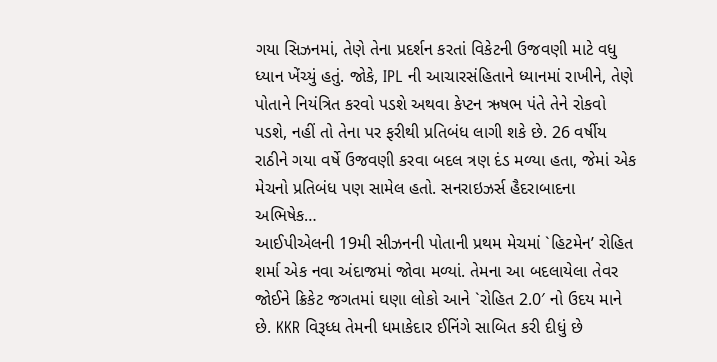ગયા સિઝનમાં, તેણે તેના પ્રદર્શન કરતાં વિકેટની ઉજવણી માટે વધુ ધ્યાન ખેંચ્યું હતું. જોકે, IPL ની આચારસંહિતાને ધ્યાનમાં રાખીને, તેણે પોતાને નિયંત્રિત કરવો પડશે અથવા કેપ્ટન ઋષભ પંતે તેને રોકવો પડશે, નહીં તો તેના પર ફરીથી પ્રતિબંધ લાગી શકે છે. 26 વર્ષીય રાઠીને ગયા વર્ષે ઉજવણી કરવા બદલ ત્રણ દંડ મળ્યા હતા, જેમાં એક મેચનો પ્રતિબંધ પણ સામેલ હતો. સનરાઇઝર્સ હૈદરાબાદના અભિષેક…
આઈપીએલની 19મી સીઝનની પોતાની પ્રથમ મેચમાં `હિટમેન’ રોહિત શર્મા એક નવા અંદાજમાં જોવા મળ્યાં. તેમના આ બદલાયેલા તેવર જોઈને ક્રિકેટ જગતમાં ઘણા લોકો આને `રોહિત 2.0′ નો ઉદય માને છે. KKR વિરૂધ્ધ તેમની ધમાકેદાર ઈનિંગે સાબિત કરી દીધું છે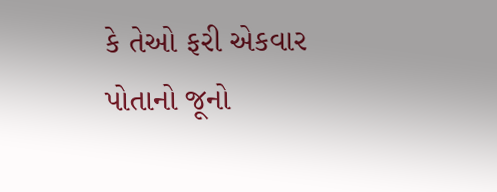કે તેઓ ફરી એકવાર પોતાનો જૂનો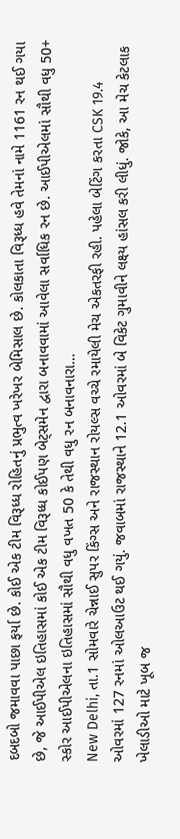દબદબો જમાવવા પાછા ફર્યા છે. કોઈ એક ટીમ વિરૂધ્ધ રોહિતનું પ્રભુત્વ ખરેખર બેમિસાલ છે. કોલકાતા વિરૂધ્ધ હવે તેમનાં નામે 1161 રન થઈ ગયા છે, જે આઈપીએલ ઇતિહાસમાં કોઈ એક ટીમ વિરૂધ્ધ કોઈપણ બેટ્સમેન દ્વારા બનાવવામાં આવેલા સર્વાધિક રન છે. આઈપીએલમાં સૌથી વધુ 50+ સ્કોર આઈપીએલના ઇતિહાસમાં સૌથી વધુ વખત 50 કે તેથી વધુ રન બનાવનારા…
New Delhi, તા.1 સોમવારે ચેન્નાઈ સુપર કિંગ્સ અને રાજસ્થાન રોયલ્સ વચ્ચે રમાયેલી મેચ એકતરફી રહી. પહેલા બેટિંગ કરતા CSK 19.4 ઓવરમાં 127 રનમાં ઓલઆઉટ થઈ ગયું. જવાબમાં રાજસ્થાને 12.1 ઓવરમાં બે વિકેટ ગુમાવીને લક્ષ્ય હાંસલ કરી લીધું. જોકે, આ મેચ કેટલાક ખેલાડીઓ માટે ખૂબ જ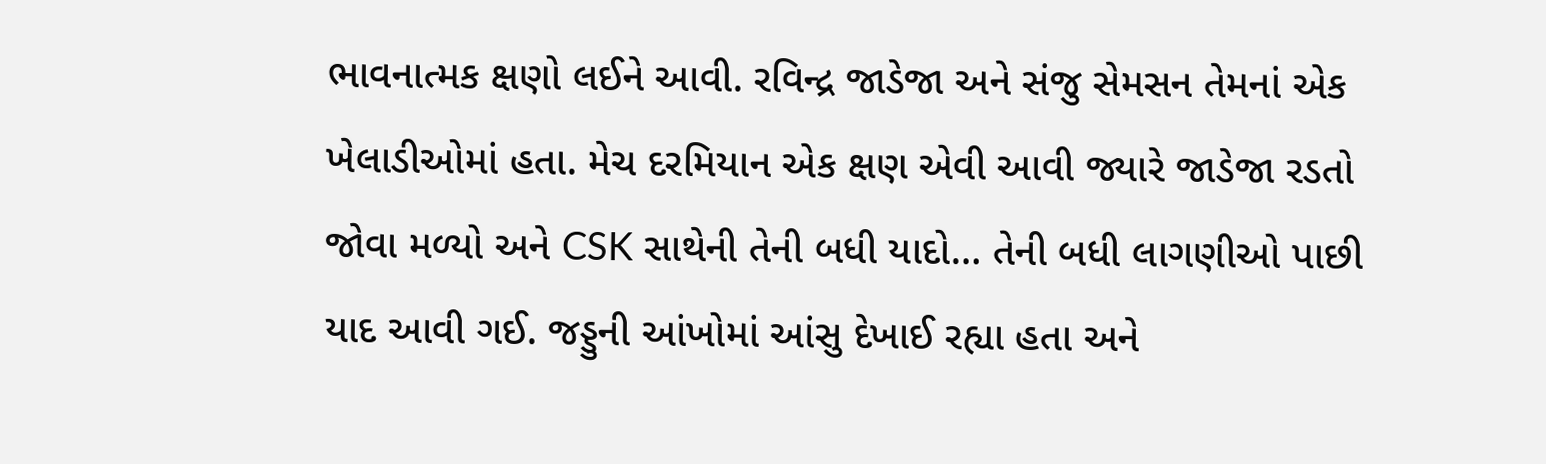ભાવનાત્મક ક્ષણો લઈને આવી. રવિન્દ્ર જાડેજા અને સંજુ સેમસન તેમનાં એક ખેલાડીઓમાં હતા. મેચ દરમિયાન એક ક્ષણ એવી આવી જ્યારે જાડેજા રડતો જોવા મળ્યો અને CSK સાથેની તેની બધી યાદો… તેની બધી લાગણીઓ પાછી યાદ આવી ગઈ. જડ્ડુની આંખોમાં આંસુ દેખાઈ રહ્યા હતા અને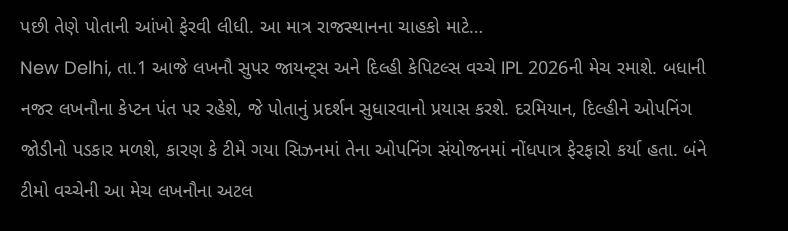પછી તેણે પોતાની આંખો ફેરવી લીધી. આ માત્ર રાજસ્થાનના ચાહકો માટે…
New Delhi, તા.1 આજે લખનૌ સુપર જાયન્ટ્સ અને દિલ્હી કેપિટલ્સ વચ્ચે IPL 2026ની મેચ રમાશે. બધાની નજર લખનૌના કેપ્ટન પંત પર રહેશે, જે પોતાનું પ્રદર્શન સુધારવાનો પ્રયાસ કરશે. દરમિયાન, દિલ્હીને ઓપનિંગ જોડીનો પડકાર મળશે, કારણ કે ટીમે ગયા સિઝનમાં તેના ઓપનિંગ સંયોજનમાં નોંધપાત્ર ફેરફારો કર્યા હતા. બંને ટીમો વચ્ચેની આ મેચ લખનૌના અટલ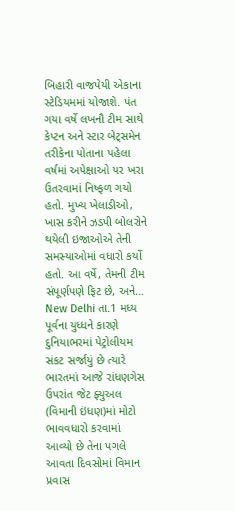બિહારી વાજપેયી એકાના સ્ટેડિયમમાં યોજાશે. પંત ગયા વર્ષે લખનૌ ટીમ સાથે કેપ્ટન અને સ્ટાર બેટ્સમેન તરીકેના પોતાના પહેલા વર્ષમાં અપેક્ષાઓ પર ખરા ઉતરવામાં નિષ્ફળ ગયો હતો. મુખ્ય ખેલાડીઓ, ખાસ કરીને ઝડપી બોલરોને થયેલી ઇજાઓએ તેની સમસ્યાઓમાં વધારો કર્યો હતો. આ વર્ષે, તેમની ટીમ સંપૂર્ણપણે ફિટ છે, અને…
New Delhi તા.1 મધ્ય પૂર્વના યુધ્ધને કારણે દુનિયાભરમાં પેટ્રોલીયમ સંકટ સર્જાયું છે ત્યારે ભારતમાં આજે રાંધણગેસ ઉપરાંત જેટ ફ્યુઅલ (વિમાની ઇંધણ)માં મોટો ભાવવધારો કરવામાં આવ્યો છે તેના પગલે આવતા દિવસોમાં વિમાન પ્રવાસ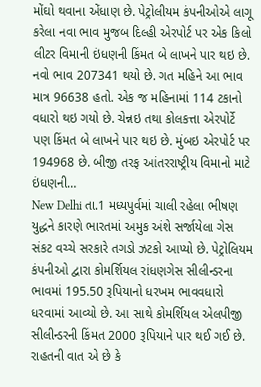મોંઘો થવાના એંધાણ છે. પેટ્રોલીયમ કંપનીઓએ લાગૂ કરેલા નવા ભાવ મુજબ દિલ્હી એરપોર્ટ પર એક કિલો લીટર વિમાની ઇંધણની કિંમત બે લાખને પાર થઇ છે. નવો ભાવ 207341 થયો છે. ગત મહિને આ ભાવ માત્ર 96638 હતો. એક જ મહિનામાં 114 ટકાનો વધારો થઇ ગયો છે. ચેન્નઇ તથા કોલકત્તા એરપોર્ટે પણ કિંમત બે લાખને પાર થઇ છે. મુંબઇ એરપોર્ટ પર 194968 છે. બીજી તરફ આંતરરાષ્ટ્રીય વિમાનો માટે ઇંધણની…
New Delhi તા.1 મધ્યપુર્વમાં ચાલી રહેલા ભીષણ યુદ્ધને કારણે ભારતમાં અમુક અંશે સર્જાયેલા ગેસ સંકટ વચ્ચે સરકારે તગડો ઝટકો આપ્યો છે. પેટ્રોલિયમ કંપનીઓ દ્વારા કોમર્શિયલ રાંધણગેસ સીલીન્ડરના ભાવમાં 195.50 રૂપિયાનો ધરખમ ભાવવધારો ધરવામાં આવ્યો છે. આ સાથે કોમર્શિયલ એલપીજી સીલીન્ડરની કિંમત 2000 રૂપિયાને પાર થઈ ગઈ છે. રાહતની વાત એ છે કે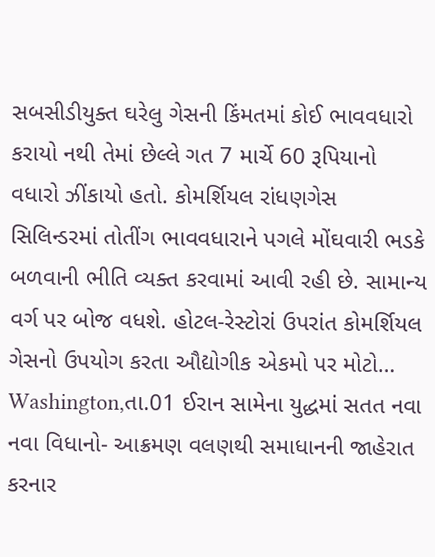સબસીડીયુક્ત ઘરેલુ ગેસની કિંમતમાં કોઈ ભાવવધારો કરાયો નથી તેમાં છેલ્લે ગત 7 માર્ચે 60 રૂપિયાનો વધારો ઝીંકાયો હતો. કોમર્શિયલ રાંધણગેસ સિલિન્ડરમાં તોતીંગ ભાવવધારાને પગલે મોંઘવારી ભડકે બળવાની ભીતિ વ્યક્ત કરવામાં આવી રહી છે. સામાન્ય વર્ગ પર બોજ વધશે. હોટલ-રેસ્ટોરાં ઉપરાંત કોમર્શિયલ ગેસનો ઉપયોગ કરતા ઔદ્યોગીક એકમો પર મોટો…
Washington,તા.01 ઈરાન સામેના યુદ્ધમાં સતત નવા નવા વિધાનો- આક્રમણ વલણથી સમાધાનની જાહેરાત કરનાર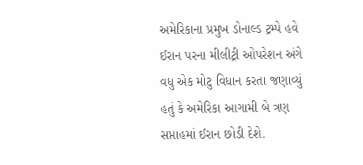અમેરિકાના પ્રમુખ ડોનાલ્ડ ટ્રમ્પે હવે ઈરાન પરના મીલીટ્રી ઓપરેશન અંગે વધુ એક મોટુ વિધાન કરતા જણાવ્યું હતું કે અમેરિકા આગામી બે ત્રણ સપ્તાહમાં ઈરાન છોડી દેશે.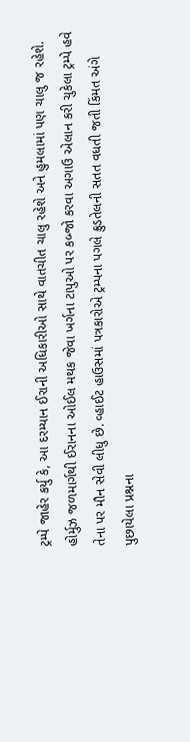ટ્રમ્પે જાહેર કર્યુ કે, આ દરમ્યાન ઈરાની અધિકારીઓ સાથે વાતચીત ચાલુ રહેશે અને હુમલામાં પણ ચાલુ જ રહેશે. હોર્મુઝ જળમાર્ગથી ઈરાનના ઓઈલ મથક જેવા ખર્ગના ટાપુઓ પર કબ્જો કરવા અગાઉ એલાન કરી ચુકેલા ટ્રમ્પે હવે તેના પર મૌન સેવી લીધુ છે. વ્હાઈટ હાઉસમાં પત્રકારોએ ટ્રમ્પના પગલે ક્રુડતેલની સતત વધતી જતી કિંમત અંગે પુછાયેલા પ્રશ્નના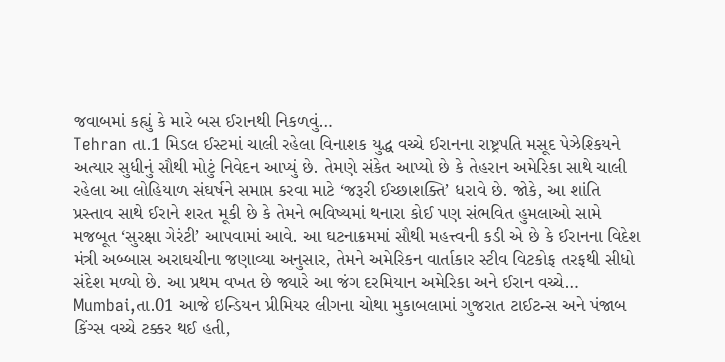જવાબમાં કહ્યું કે મારે બસ ઈરાનથી નિકળવું…
Tehran તા.1 મિડલ ઈસ્ટમાં ચાલી રહેલા વિનાશક યુદ્ધ વચ્ચે ઈરાનના રાષ્ટ્રપતિ મસૂદ પેઝેશ્કિયને અત્યાર સુધીનું સૌથી મોટું નિવેદન આપ્યું છે. તેમણે સંકેત આપ્યો છે કે તેહરાન અમેરિકા સાથે ચાલી રહેલા આ લોહિયાળ સંઘર્ષને સમાપ્ત કરવા માટે ‘જરૂરી ઈચ્છાશક્તિ’ ધરાવે છે. જોકે, આ શાંતિ પ્રસ્તાવ સાથે ઈરાને શરત મૂકી છે કે તેમને ભવિષ્યમાં થનારા કોઈ પણ સંભવિત હુમલાઓ સામે મજબૂત ‘સુરક્ષા ગેરંટી’ આપવામાં આવે. આ ઘટનાક્રમમાં સૌથી મહત્ત્વની કડી એ છે કે ઈરાનના વિદેશ મંત્રી અબ્બાસ અરાઘચીના જણાવ્યા અનુસાર, તેમને અમેરિકન વાર્તાકાર સ્ટીવ વિટકોફ તરફથી સીધો સંદેશ મળ્યો છે. આ પ્રથમ વખત છે જ્યારે આ જંગ દરમિયાન અમેરિકા અને ઈરાન વચ્ચે…
Mumbai,તા.01 આજે ઇન્ડિયન પ્રીમિયર લીગના ચોથા મુકાબલામાં ગુજરાત ટાઈટન્સ અને પંજાબ કિંગ્સ વચ્ચે ટક્કર થઈ હતી,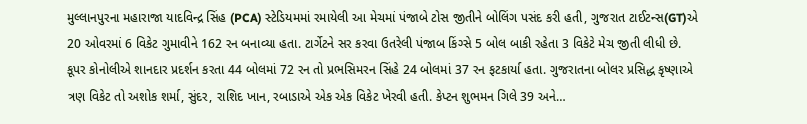મુલ્લાનપુરના મહારાજા યાદવિન્દ્ર સિંહ (PCA) સ્ટેડિયમમાં રમાયેલી આ મેચમાં પંજાબે ટોસ જીતીને બોલિંગ પસંદ કરી હતી, ગુજરાત ટાઈટન્સ(GT)એ 20 ઓવરમાં 6 વિકેટ ગુમાવીને 162 રન બનાવ્યા હતા. ટાર્ગેટને સર કરવા ઉતરેલી પંજાબ કિંગ્સે 5 બોલ બાકી રહેતા 3 વિકેટે મેચ જીતી લીધી છે. કૂપર કોનોલીએ શાનદાર પ્રદર્શન કરતા 44 બોલમાં 72 રન તો પ્રભસિમરન સિંહે 24 બોલમાં 37 રન ફટકાર્યા હતા. ગુજરાતના બોલર પ્રસિદ્ધ કૃષ્ણાએ ત્રણ વિકેટ તો અશોક શર્મા, સુંદર, રાશિદ ખાન, રબાડાએ એક એક વિકેટ ખેરવી હતી. કેપ્ટન શુભમન ગિલે 39 અને…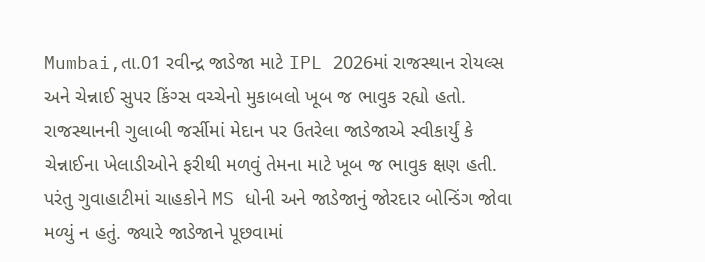Mumbai,તા.01 રવીન્દ્ર જાડેજા માટે IPL 2026માં રાજસ્થાન રોયલ્સ અને ચેન્નાઈ સુપર કિંગ્સ વચ્ચેનો મુકાબલો ખૂબ જ ભાવુક રહ્યો હતો. રાજસ્થાનની ગુલાબી જર્સીમાં મેદાન પર ઉતરેલા જાડેજાએ સ્વીકાર્યું કે ચેન્નાઈના ખેલાડીઓને ફરીથી મળવું તેમના માટે ખૂબ જ ભાવુક ક્ષણ હતી. પરંતુ ગુવાહાટીમાં ચાહકોને MS ધોની અને જાડેજાનું જોરદાર બોન્ડિંગ જોવા મળ્યું ન હતું. જ્યારે જાડેજાને પૂછવામાં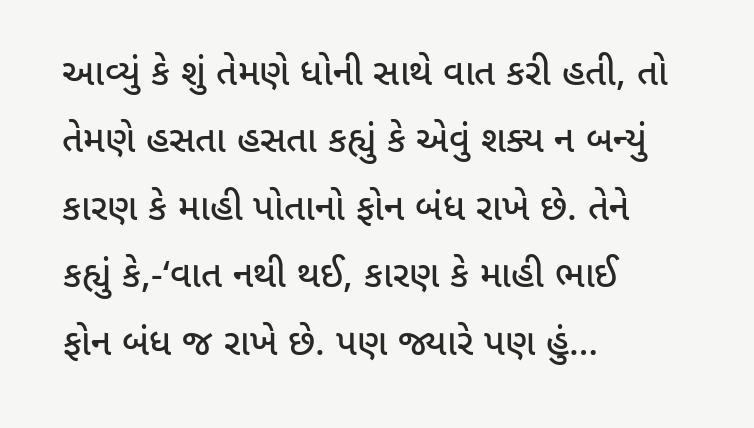આવ્યું કે શું તેમણે ધોની સાથે વાત કરી હતી, તો તેમણે હસતા હસતા કહ્યું કે એવું શક્ય ન બન્યું કારણ કે માહી પોતાનો ફોન બંધ રાખે છે. તેને કહ્યું કે,-‘વાત નથી થઈ, કારણ કે માહી ભાઈ ફોન બંધ જ રાખે છે. પણ જ્યારે પણ હું…